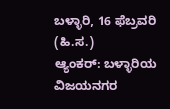ಬಳ್ಳಾರಿ, 16 ಫೆಬ್ರವರಿ (ಹಿ.ಸ.)
ಆ್ಯಂಕರ್: ಬಳ್ಳಾರಿಯ ವಿಜಯನಗರ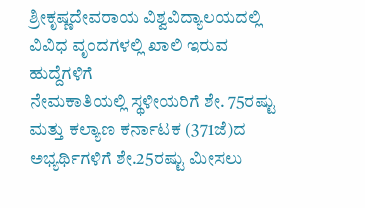ಶ್ರೀಕೃಷ್ಣದೇವರಾಯ ವಿಶ್ವವಿದ್ಯಾಲಯದಲ್ಲಿ ವಿವಿಧ ವೃಂದಗಳಲ್ಲಿ ಖಾಲಿ ಇರುವ ಹುದ್ದೆಗಳಿಗೆ
ನೇಮಕಾತಿಯಲ್ಲಿ ಸ್ಥಳೀಯರಿಗೆ ಶೇ. 75ರಷ್ಟು ಮತ್ತು ಕಲ್ಯಾಣ ಕರ್ನಾಟಕ (371ಜೆ)ದ ಅಭ್ಯರ್ಥಿಗಳಿಗೆ ಶೇ.25ರಷ್ಟು ಮೀಸಲು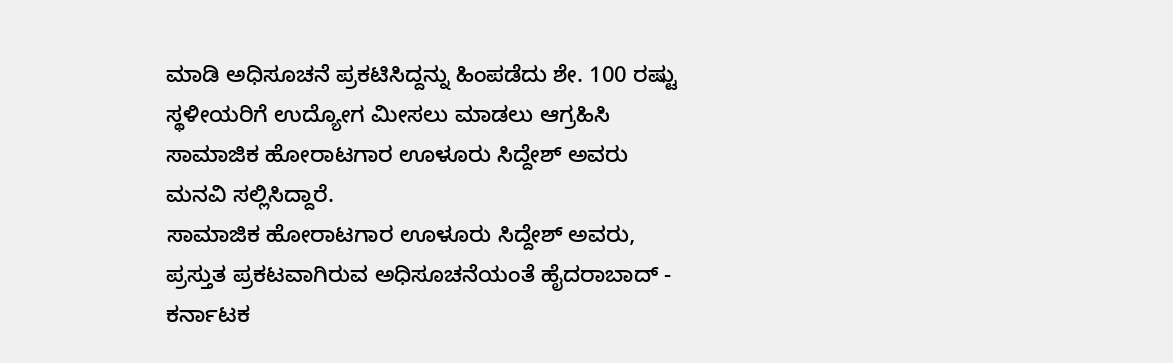ಮಾಡಿ ಅಧಿಸೂಚನೆ ಪ್ರಕಟಿಸಿದ್ದನ್ನು ಹಿಂಪಡೆದು ಶೇ. 100 ರಷ್ಟು ಸ್ಥಳೀಯರಿಗೆ ಉದ್ಯೋಗ ಮೀಸಲು ಮಾಡಲು ಆಗ್ರಹಿಸಿ ಸಾಮಾಜಿಕ ಹೋರಾಟಗಾರ ಊಳೂರು ಸಿದ್ದೇಶ್ ಅವರು ಮನವಿ ಸಲ್ಲಿಸಿದ್ದಾರೆ.
ಸಾಮಾಜಿಕ ಹೋರಾಟಗಾರ ಊಳೂರು ಸಿದ್ದೇಶ್ ಅವರು, ಪ್ರಸ್ತುತ ಪ್ರಕಟವಾಗಿರುವ ಅಧಿಸೂಚನೆಯಂತೆ ಹೈದರಾಬಾದ್ - ಕರ್ನಾಟಕ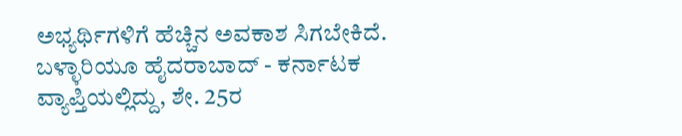ಅಭ್ಯರ್ಥಿಗಳಿಗೆ ಹೆಚ್ಚಿನ ಅವಕಾಶ ಸಿಗಬೇಕಿದೆ. ಬಳ್ಳಾರಿಯೂ ಹೈದರಾಬಾದ್ - ಕರ್ನಾಟಕ ವ್ಯಾಪ್ತಿಯಲ್ಲಿದ್ದು, ಶೇ. 25ರ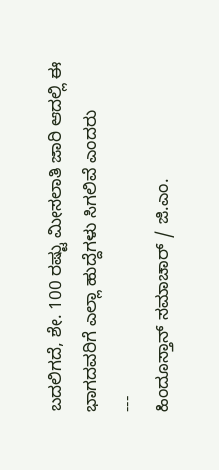ಬದಲಿಗದೆ, ಶೇ. 100 ರಷ್ಟು ಮೀಸಲಾತಿ ಜಾರಿ ಆದಲ್ಲಿ ಈ ಭಾಗದವರಿಗೆ ಎಲ್ಲಾ ಹುದ್ದೆಗಳು ಸಿಗಲಿವೆ ಎಂದರು
---
ಹಿಂದೂಸ್ತಾನ್ ಸಮಾಚಾರ್ / ಜಿ.ಎಂ.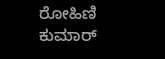ರೋಹಿಣಿ ಕುಮಾರ್